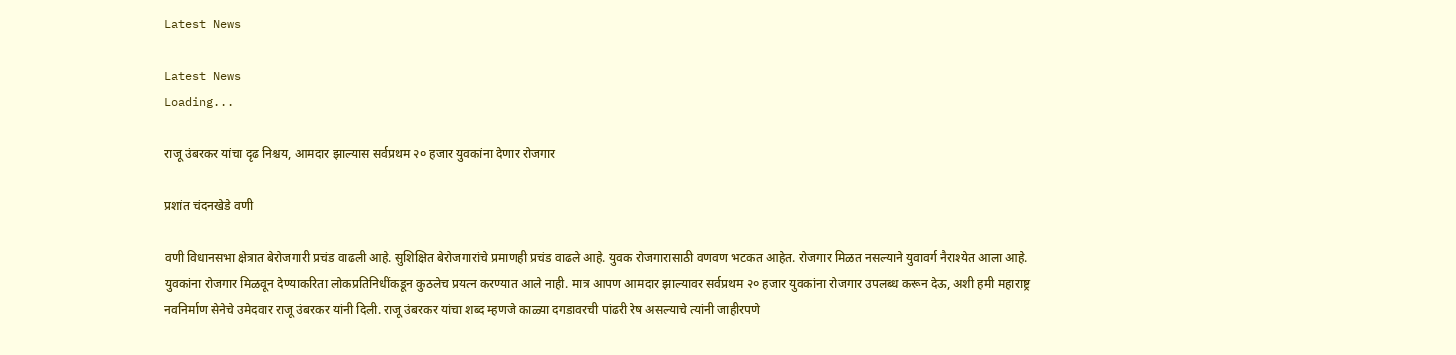Latest News

Latest News
Loading...

राजू उंबरकर यांचा दृढ निश्चय, आमदार झाल्यास सर्वप्रथम २० हजार युवकांना देणार रोजगार

प्रशांत चंदनखेडे वणी

वणी विधानसभा क्षेत्रात बेरोजगारी प्रचंड वाढली आहे. सुशिक्षित बेरोजगारांचे प्रमाणही प्रचंड वाढले आहे. युवक रोजगारासाठी वणवण भटकत आहेत. रोजगार मिळत नसल्याने युवावर्ग नैराश्येत आला आहे. युवकांना रोजगार मिळवून देण्याकरिता लोकप्रतिनिधींकडून कुठलेच प्रयत्न करण्यात आले नाही. मात्र आपण आमदार झाल्यावर सर्वप्रथम २० हजार युवकांना रोजगार उपलब्ध करून देऊ, अशी हमी महाराष्ट्र नवनिर्माण सेनेचे उमेदवार राजू उंबरकर यांनी दिली. राजू उंबरकर यांचा शब्द म्हणजे काळ्या दगडावरची पांढरी रेष असल्याचे त्यांनी जाहीरपणे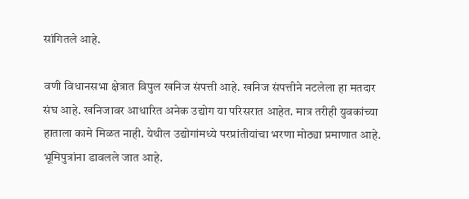सांगितले आहे.

वणी विधानसभा क्षेत्रात विपुल खनिज संपत्ती आहे. खनिज संपत्तीने नटलेला हा मतदार संघ आहे. खनिजावर आधारित अनेक उद्योग या परिसरात आहेत. मात्र तरीही युवकांच्या हाताला कामे मिळत नाही. येथील उद्योगांमध्ये परप्रांतीयांचा भरणा मोठ्या प्रमाणात आहे. भूमिपुत्रांना डावलले जात आहे.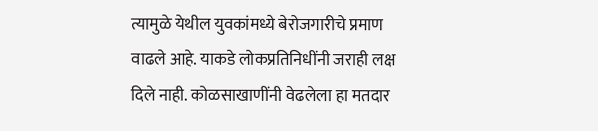त्यामुळे येथील युवकांमध्ये बेरोजगारीचे प्रमाण वाढले आहे. याकडे लोकप्रतिनिधींनी जराही लक्ष दिले नाही. कोळसाखाणींनी वेढलेला हा मतदार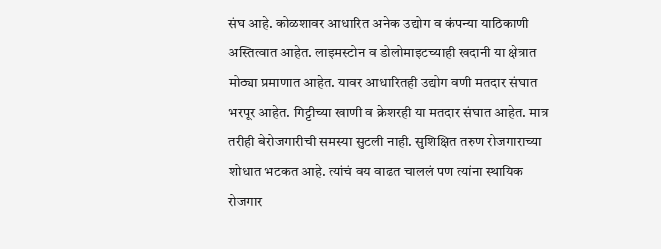संघ आहे. कोळशावर आधारित अनेक उद्योग व कंपन्या याठिकाणी अस्तित्वात आहेत. लाइमस्टोन व डोलोमाइटच्याही खदानी या क्षेत्रात मोठ्या प्रमाणात आहेत. यावर आधारितही उद्योग वणी मतदार संघात भरपूर आहेत. गिट्टीच्या खाणी व क्रेशरही या मतदार संघात आहेत. मात्र तरीही बेरोजगारीची समस्या सुटली नाही. सुशिक्षित तरुण रोजगाराच्या शोधात भटकत आहे. त्यांचं वय वाढत चाललं पण त्यांना स्थायिक रोजगार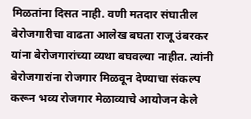मिळतांना दिसत नाही. वणी मतदार संघातील बेरोजगारीचा वाढता आलेख बघता राजू उंबरकर यांना बेरोजगारांच्या व्यथा बघवल्या नाहीत. त्यांनी बेरोजगारांना रोजगार मिळवून देण्याचा संकल्प करून भव्य रोजगार मेळाव्याचे आयोजन केले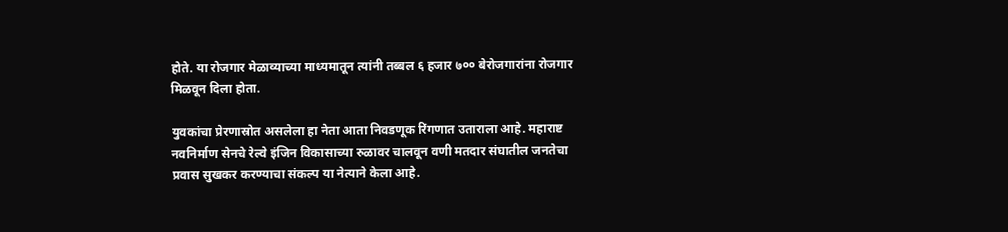होते. या रोजगार मेळाव्याच्या माध्यमातून त्यांनी तब्बल ६ हजार ७०० बेरोजगारांना रोजगार मिळवून दिला होता.

युवकांचा प्रेरणास्रोत असलेला हा नेता आता निवडणूक रिंगणात उताराला आहे. महाराष्ट नवनिर्माण सेनचे रेल्वे इंजिन विकासाच्या रुळावर चालवून वणी मतदार संघातील जनतेचा प्रवास सुखकर करण्याचा संकल्प या नेत्याने केला आहे.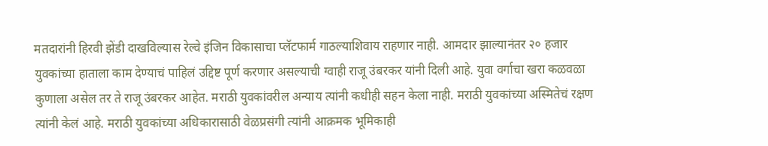मतदारांनी हिरवी झेंडी दाखविल्यास रेल्वे इंजिन विकासाचा प्लॅटफार्म गाठल्याशिवाय राहणार नाही. आमदार झाल्यानंतर २० हजार युवकांच्या हाताला काम देण्याचं पाहिलं उद्दिष्ट पूर्ण करणार असल्याची ग्वाही राजू उंबरकर यांनी दिली आहे. युवा वर्गाचा खरा कळवळा कुणाला असेल तर ते राजू उंबरकर आहेत. मराठी युवकांवरील अन्याय त्यांनी कधीही सहन केला नाही. मराठी युवकांच्या अस्मितेचं रक्षण त्यांनी केलं आहे. मराठी युवकांच्या अधिकारासाठी वेळप्रसंगी त्यांनी आक्रमक भूमिकाही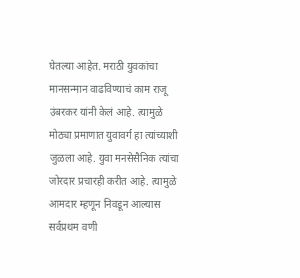घेतल्या आहेत. मराठी युवकांचा मानसन्मान वाढविण्याचं काम राजू उंबरकर यांनी केलं आहे. त्यामुळे मोठ्या प्रमाणात युवावर्ग हा त्यांच्याशी जुळला आहे. युवा मनसेसैनिक त्यांचा जोरदार प्रचारही करीत आहे. त्यामुळे आमदार म्हणून निवडून आल्यास सर्वप्रथम वणी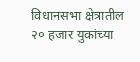विधानसभा क्षेत्रातील २० हजार युकांच्या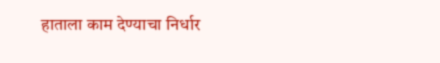हाताला काम देण्याचा निर्धार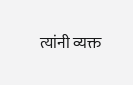त्यांनी व्यक्त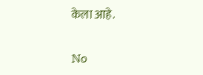केला आहे.

No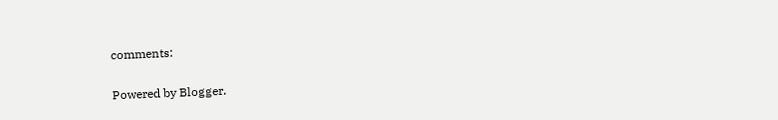comments:

Powered by Blogger.